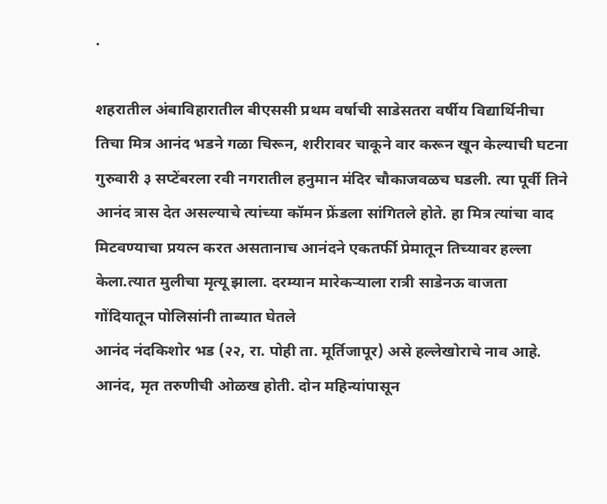.

शहरातील अंबाविहारातील बीएससी प्रथम वर्षाची साडेसतरा वर्षीय विद्यार्थिनीचा तिचा मित्र आनंद भडने गळा चिरून, शरीरावर चाकूने वार करून खून केल्याची घटना गुरुवारी ३ सप्टेंबरला रवी नगरातील हनुमान मंदिर चौकाजवळच घडली. त्या पूर्वी तिने आनंद त्रास देत असल्याचे त्यांच्या कॉमन फ्रेंडला सांगितले होते. हा मित्र त्यांचा वाद मिटवण्याचा प्रयत्न करत असतानाच आनंदने एकतर्फी प्रेमातून तिच्यावर हल्ला केला.त्यात मुलीचा मृत्यू झाला. दरम्यान मारेकऱ्याला रात्री साडेनऊ वाजता गोंदियातून पोलिसांनी ताब्यात घेतले
आनंद नंदकिशोर भड (२२, रा. पोही ता. मूर्तिजापूर) असे हल्लेखोराचे नाव आहे. आनंद, मृत तरुणीची ओळख होती. दोन महिन्यांपासून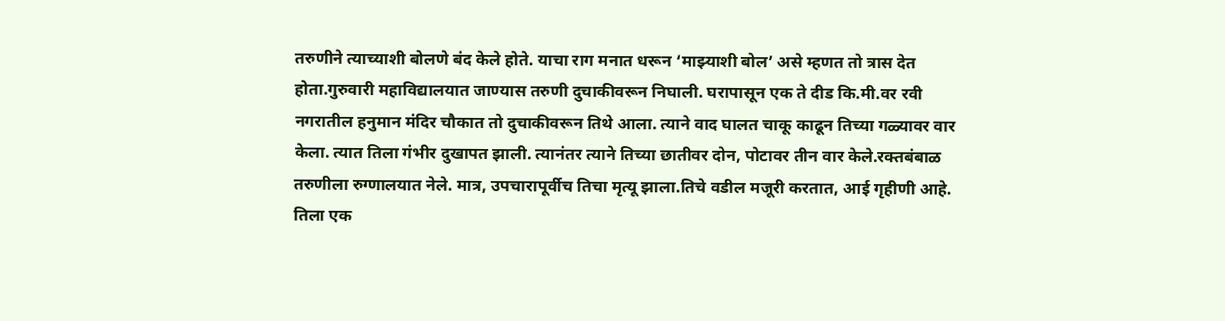तरुणीने त्याच्याशी बोलणे बंद केले होते. याचा राग मनात धरून ‘माझ्याशी बोल’ असे म्हणत तो त्रास देत होता.गुरुवारी महाविद्यालयात जाण्यास तरुणी दुचाकीवरून निघाली. घरापासून एक ते दीड कि.मी.वर रवी नगरातील हनुमान मंदिर चौकात तो दुचाकीवरून तिथे आला. त्याने वाद घालत चाकू काढून तिच्या गळ्यावर वार केला. त्यात तिला गंभीर दुखापत झाली. त्यानंतर त्याने तिच्या छातीवर दोन, पोटावर तीन वार केले.रक्तबंबाळ तरुणीला रुग्णालयात नेले. मात्र, उपचारापूर्वीच तिचा मृत्यू झाला.तिचे वडील मजूरी करतात, आई गृहीणी आहे. तिला एक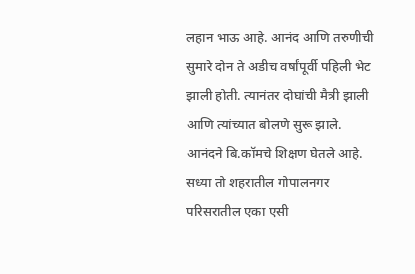लहान भाऊ आहे. आनंद आणि तरुणीची सुमारे दोन ते अडीच वर्षांपूर्वी पहिली भेट झाली होती. त्यानंतर दोघांची मैत्री झाली आणि त्यांच्यात बोलणे सुरू झाले. आनंदने बि.कॉमचे शिक्षण घेतले आहे. सध्या तो शहरातील गोपालनगर परिसरातील एका एसी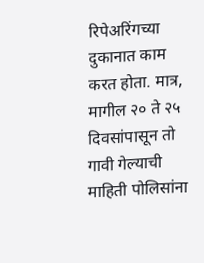रिपेअरिंगच्या दुकानात काम करत होता. मात्र, मागील २० ते २५ दिवसांपासून तो गावी गेल्याची माहिती पोलिसांना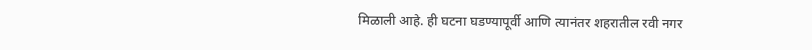मिळाली आहे. ही घटना घडण्यापूर्वी आणि त्यानंतर शहरातील रवी नगर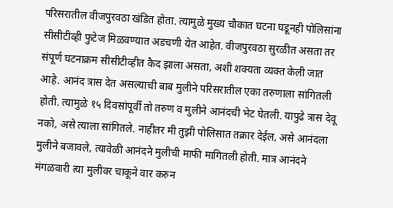परिसरातील वीजपुरवठा खंडित होता. त्यामुळे मुख्य चौकात घटना घडूनही पोलिसांना सीसीटीव्ही फुटेज मिळवण्यात अडचणी येत आहेत. वीजपुरवठा सुरळीत असता तर संपूर्ण घटनाक्रम सीसीटीव्हीत कैद झाला असता, अशी शक्यता व्यक्त केली जात आहे. आनंद त्रास देत असल्याची बाब मुलीने परिसरातील एका तरुणाला सांगितली होती. त्यामुळे १५ दिवसांपूर्वी तो तरुण व मुलीने आनंदची भेट घेतली. यापुढे त्रास देवू नको, असे त्याला सांगितले. नाहीतर मी तुझी पोलिसात तक्रार देईल, असे आनंदला मुलीने बजावले, त्यावेळी आनंदने मुलीची माफी मागितली होती. मात्र आनंदने मंगळवारी त्या मुलीवर चाकूने वार करुन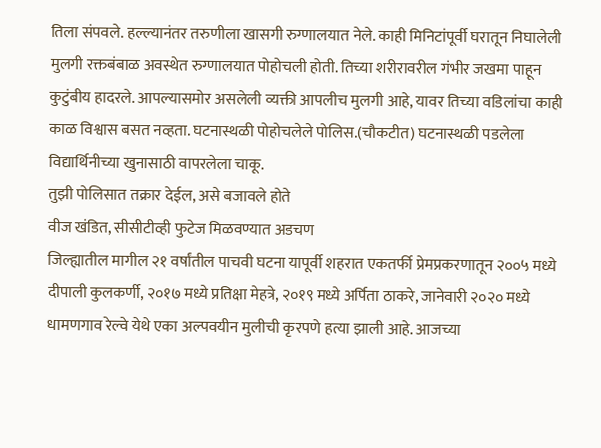तिला संपवले. हल्ल्यानंतर तरुणीला खासगी रुग्णालयात नेले. काही मिनिटांपूर्वी घरातून निघालेली मुलगी रक्तबंबाळ अवस्थेत रुग्णालयात पोहोचली होती. तिच्या शरीरावरील गंभीर जखमा पाहून कुटुंबीय हादरले. आपल्यासमोर असलेली व्यक्ती आपलीच मुलगी आहे, यावर तिच्या वडिलांचा काही काळ विश्वास बसत नव्हता. घटनास्थळी पोहोचलेले पोलिस.(चौकटीत) घटनास्थळी पडलेला विद्यार्थिनीच्या खुनासाठी वापरलेला चाकू.
तुझी पोलिसात तक्रार देईल, असे बजावले होते
वीज खंडित, सीसीटीव्ही फुटेज मिळवण्यात अडचण
जिल्ह्यातील मागील २१ वर्षांतील पाचवी घटना यापूर्वी शहरात एकतर्फी प्रेमप्रकरणातून २००५ मध्ये दीपाली कुलकर्णी, २०१७ मध्ये प्रतिक्षा मेहत्रे, २०१९ मध्ये अर्पिता ठाकरे, जानेवारी २०२० मध्ये धामणगाव रेल्वे येथे एका अल्पवयीन मुलीची कृरपणे हत्या झाली आहे. आजच्या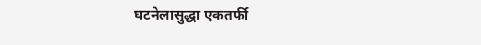घटनेलासुद्धा एकतर्फी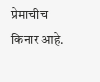प्रेमाचीच किनार आहे.